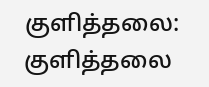குளித்தலை:
குளித்தலை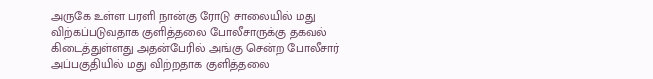அருகே உள்ள பரளி நான்கு ரோடு சாலையில் மது விற்கப்படுவதாக குளித்தலை போலீசாருக்கு தகவல் கிடைத்துள்ளது அதன்பேரில் அங்கு சென்ற போலீசார் அப்பகுதியில் மது விற்றதாக குளித்தலை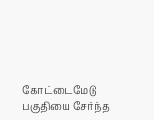கோட்டைமேடு பகுதியை சேர்ந்த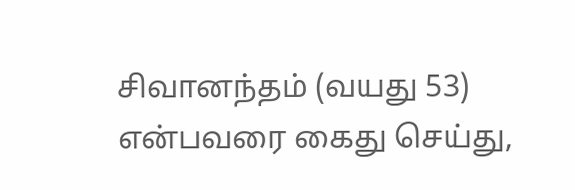சிவானந்தம் (வயது 53) என்பவரை கைது செய்து,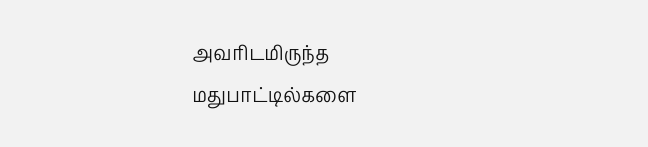அவரிடமிருந்த மதுபாட்டில்களை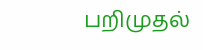பறிமுதல்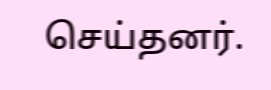செய்தனர்.